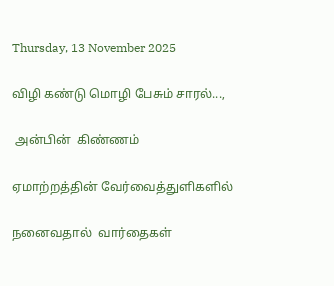Thursday, 13 November 2025

விழி கண்டு மொழி பேசும் சாரல்...,

 அன்பின்  கிண்ணம்

ஏமாற்றத்தின் வேர்வைத்துளிகளில்

நனைவதால்  வார்தைகள்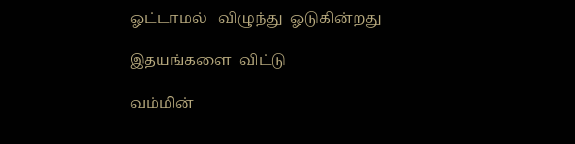ஓட்டாமல்   விழுந்து  ஓடுகின்றது

இதயங்களை  விட்டு

வம்மின்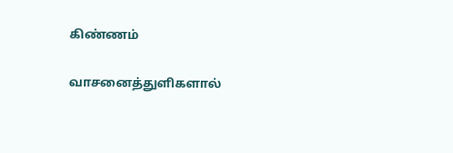கிண்ணம்

வாசனைத்துளிகளால்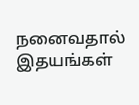நனைவதால் இதயங்கள்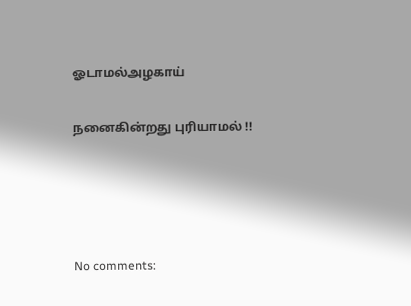ஓடாமல்அழகாய்

நனைகின்றது புரியாமல் !!




No comments: